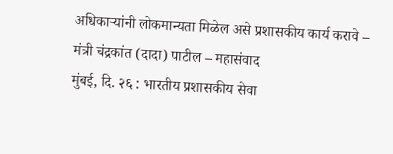अधिकाऱ्यांनी लोकमान्यता मिळेल असे प्रशासकीय कार्य करावे – मंत्री चंद्रकांत (दादा) पाटील – महासंवाद
मुंबई, दि. २६ : भारतीय प्रशासकीय सेवा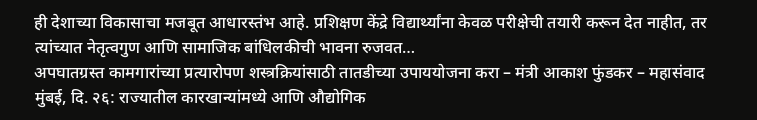ही देशाच्या विकासाचा मजबूत आधारस्तंभ आहे. प्रशिक्षण केंद्रे विद्यार्थ्यांना केवळ परीक्षेची तयारी करून देत नाहीत, तर त्यांच्यात नेतृत्वगुण आणि सामाजिक बांधिलकीची भावना रुजवत…
अपघातग्रस्त कामगारांच्या प्रत्यारोपण शस्त्रक्रियांसाठी तातडीच्या उपाययोजना करा – मंत्री आकाश फुंडकर – महासंवाद
मुंबई, दि. २६: राज्यातील कारखान्यांमध्ये आणि औद्योगिक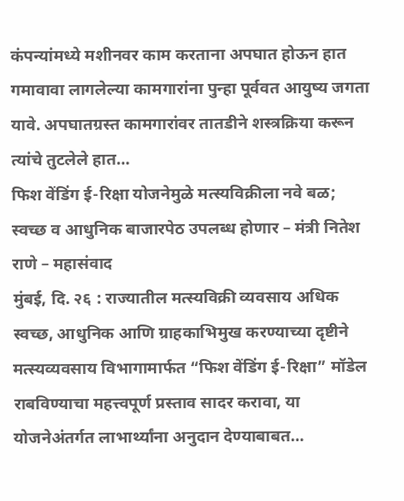कंपन्यांमध्ये मशीनवर काम करताना अपघात होऊन हात गमावावा लागलेल्या कामगारांना पुन्हा पूर्ववत आयुष्य जगता यावे. अपघातग्रस्त कामगारांवर तातडीने शस्त्रक्रिया करून त्यांचे तुटलेले हात…
फिश वेंडिंग ई-रिक्षा योजनेमुळे मत्स्यविक्रीला नवे बळ; स्वच्छ व आधुनिक बाजारपेठ उपलब्ध होणार – मंत्री नितेश राणे – महासंवाद
मुंबई, दि. २६ : राज्यातील मत्स्यविक्री व्यवसाय अधिक स्वच्छ, आधुनिक आणि ग्राहकाभिमुख करण्याच्या दृष्टीने मत्स्यव्यवसाय विभागामार्फत “फिश वेंडिंग ई-रिक्षा” मॉडेल राबविण्याचा महत्त्वपूर्ण प्रस्ताव सादर करावा, या योजनेअंतर्गत लाभार्थ्यांना अनुदान देण्याबाबत…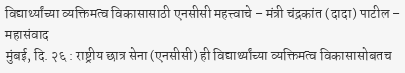विद्यार्थ्यांच्या व्यक्तिमत्व विकासासाठी एनसीसी महत्त्वाचे – मंत्री चंद्रकांत (दादा) पाटील – महासंवाद
मुंबई, दि. २६ : राष्ट्रीय छात्र सेना (एनसीसी) ही विद्यार्थ्यांच्या व्यक्तिमत्व विकासासोबतच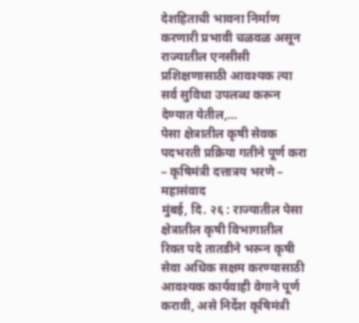देशहिताची भावना निर्माण करणारी प्रभावी चळवळ असून राज्यातील एनसीसी प्रशिक्षणासाठी आवश्यक त्या सर्व सुविधा उपलब्ध करून देण्यात येतील,…
पेसा क्षेत्रातील कृषी सेवक पदभरती प्रक्रिया गतीने पूर्ण करा – कृषिमंत्री दत्तात्रय भरणे – महासंवाद
मुंबई, दि. २६ : राज्यातील पेसा क्षेत्रातील कृषी विभागातील रिक्त पदे तातडीने भरून कृषी सेवा अधिक सक्षम करण्यासाठी आवश्यक कार्यवाही वेगाने पूर्ण करावी, असे निर्देश कृषिमंत्री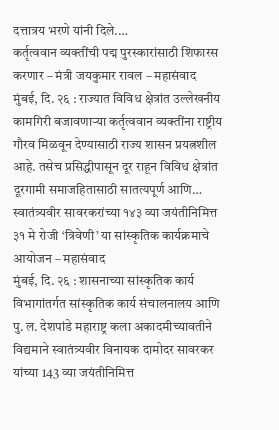दत्तात्रय भरणे यांनी दिले.…
कर्तृत्ववान व्यक्तींची पद्म पुरस्कारांसाठी शिफारस करणार – मंत्री जयकुमार रावल – महासंवाद
मुंबई, दि. २६ : राज्यात विविध क्षेत्रांत उल्लेखनीय कामगिरी बजावणाऱ्या कर्तृत्ववान व्यक्तींना राष्ट्रीय गौरव मिळवून देण्यासाठी राज्य शासन प्रयत्नशील आहे. तसेच प्रसिद्धीपासून दूर राहून विविध क्षेत्रांत दूरगामी समाजहितासाठी सातत्यपूर्ण आणि…
स्वातंत्र्यवीर सावरकरांच्या १४३ व्या जयंतीनिमित्त ३१ मे रोजी ‘त्रिवेणी’ या सांस्कृतिक कार्यक्रमाचे आयोजन – महासंवाद
मुंबई, दि. २६ : शासनाच्या सांस्कृतिक कार्य विभागांतर्गत सांस्कृतिक कार्य संचालनालय आणि पु. ल. देशपांडे महाराष्ट्र कला अकादमीच्यावतीने विद्यमाने स्वातंत्र्यवीर विनायक दामोदर सावरकर यांच्या 143 व्या जयंतीनिमित्त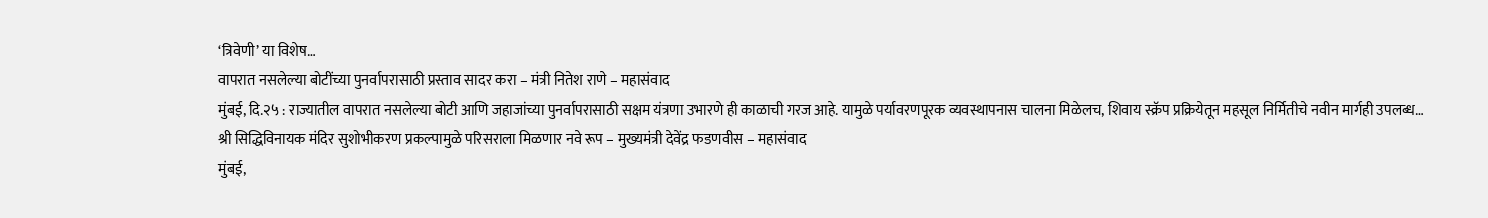‘त्रिवेणी’ या विशेष…
वापरात नसलेल्या बोटींच्या पुनर्वापरासाठी प्रस्ताव सादर करा – मंत्री नितेश राणे – महासंवाद
मुंबई, दि.२५ : राज्यातील वापरात नसलेल्या बोटी आणि जहाजांच्या पुनर्वापरासाठी सक्षम यंत्रणा उभारणे ही काळाची गरज आहे. यामुळे पर्यावरणपूरक व्यवस्थापनास चालना मिळेलच, शिवाय स्क्रॅप प्रक्रियेतून महसूल निर्मितीचे नवीन मार्गही उपलब्ध…
श्री सिद्धिविनायक मंदिर सुशोभीकरण प्रकल्पामुळे परिसराला मिळणार नवे रूप – मुख्यमंत्री देवेंद्र फडणवीस – महासंवाद
मुंबई,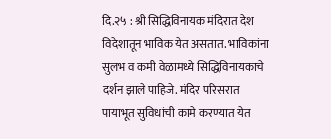दि.२५ : श्री सिद्धिविनायक मंदिरात देश विदेशातून भाविक येत असतात. भाविकांना सुलभ व कमी वेळामध्ये सिद्धिविनायकाचे दर्शन झाले पाहिजे. मंदिर परिसरात पायाभूत सुविधांची कामे करण्यात येत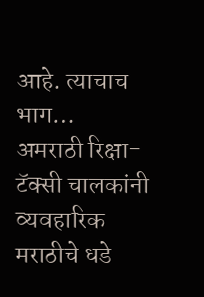आहे. त्याचाच भाग…
अमराठी रिक्षा-टॅक्सी चालकांनी व्यवहारिक मराठीचे धडे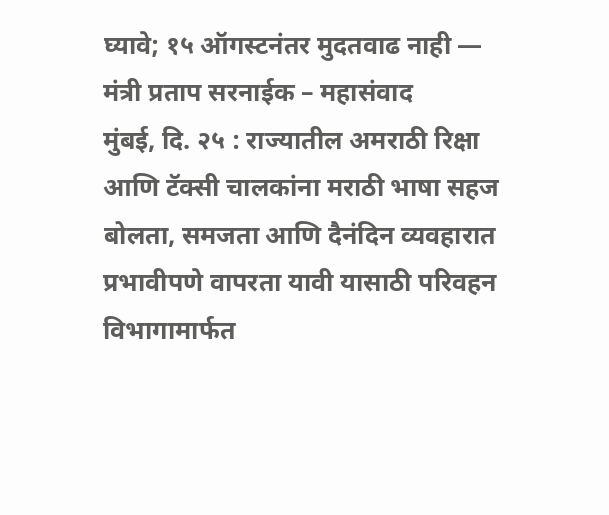घ्यावे; १५ ऑगस्टनंतर मुदतवाढ नाही — मंत्री प्रताप सरनाईक – महासंवाद
मुंबई, दि. २५ : राज्यातील अमराठी रिक्षा आणि टॅक्सी चालकांना मराठी भाषा सहज बोलता, समजता आणि दैनंदिन व्यवहारात प्रभावीपणे वापरता यावी यासाठी परिवहन विभागामार्फत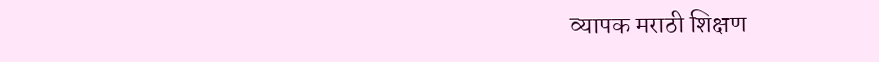व्यापक मराठी शिक्षण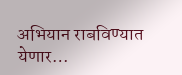अभियान राबविण्यात येणार…